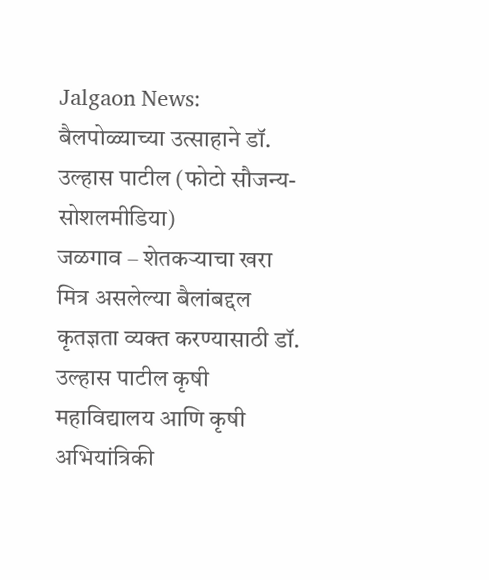Jalgaon News: बैलपोळ्याच्या उत्साहाने डॉ. उल्हास पाटील (फोटो सौजन्य- सोशलमीडिया)
जळगाव – शेतकऱ्याचा खरा मित्र असलेल्या बैलांबद्दल कृतज्ञता व्यक्त करण्यासाठी डॉ. उल्हास पाटील कृषी महाविद्यालय आणि कृषी अभियांत्रिकी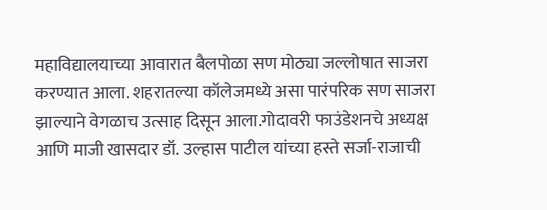महाविद्यालयाच्या आवारात बैलपोळा सण मोठ्या जल्लोषात साजरा करण्यात आला. शहरातल्या कॉलेजमध्ये असा पारंपरिक सण साजरा झाल्याने वेगळाच उत्साह दिसून आला.गोदावरी फाउंडेशनचे अध्यक्ष आणि माजी खासदार डॉ. उल्हास पाटील यांच्या हस्ते सर्जा-राजाची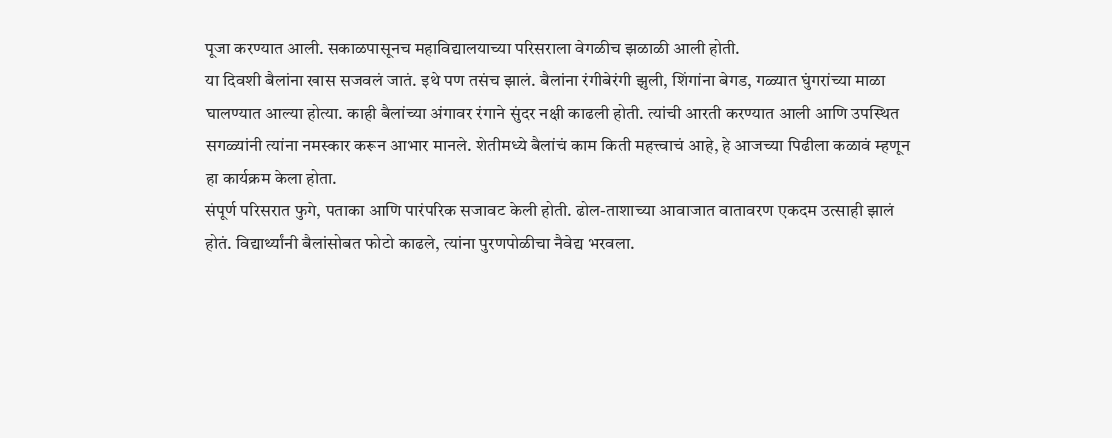पूजा करण्यात आली. सकाळपासूनच महाविद्यालयाच्या परिसराला वेगळीच झळाळी आली होती.
या दिवशी बैलांना खास सजवलं जातं. इथे पण तसंच झालं. बैलांना रंगीबेरंगी झुली, शिंगांना बेगड, गळ्यात घुंगरांच्या माळा घालण्यात आल्या होत्या. काही बैलांच्या अंगावर रंगाने सुंदर नक्षी काढली होती. त्यांची आरती करण्यात आली आणि उपस्थित सगळ्यांनी त्यांना नमस्कार करून आभार मानले. शेतीमध्ये बैलांचं काम किती महत्त्वाचं आहे, हे आजच्या पिढीला कळावं म्हणून हा कार्यक्रम केला होता.
संपूर्ण परिसरात फुगे, पताका आणि पारंपरिक सजावट केली होती. ढोल-ताशाच्या आवाजात वातावरण एकदम उत्साही झालं होतं. विद्यार्थ्यांनी बैलांसोबत फोटो काढले, त्यांना पुरणपोळीचा नैवेद्य भरवला.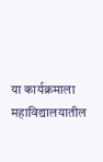या कार्यक्रमाला महाविद्यालयातील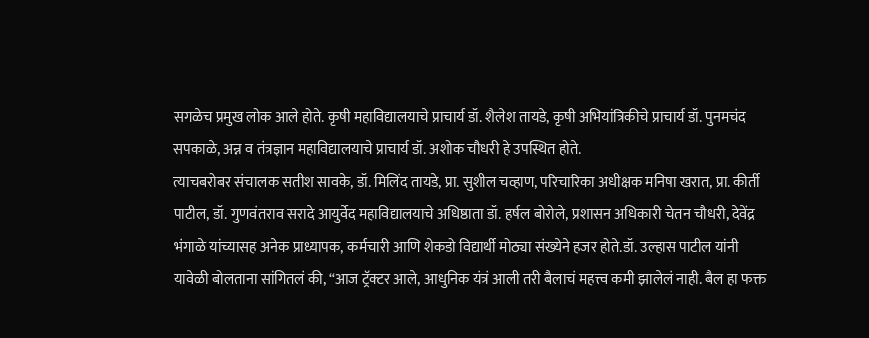सगळेच प्रमुख लोक आले होते. कृषी महाविद्यालयाचे प्राचार्य डॉ. शैलेश तायडे, कृषी अभियांत्रिकीचे प्राचार्य डॉ. पुनमचंद सपकाळे, अन्न व तंत्रज्ञान महाविद्यालयाचे प्राचार्य डॉ. अशोक चौधरी हे उपस्थित होते.
त्याचबरोबर संचालक सतीश सावके, डॉ. मिलिंद तायडे, प्रा. सुशील चव्हाण, परिचारिका अधीक्षक मनिषा खरात, प्रा. कीर्ती पाटील, डॉ. गुणवंतराव सरादे आयुर्वेद महाविद्यालयाचे अधिष्ठाता डॉ. हर्षल बोरोले, प्रशासन अधिकारी चेतन चौधरी, देवेंद्र भंगाळे यांच्यासह अनेक प्राध्यापक, कर्मचारी आणि शेकडो विद्यार्थी मोठ्या संख्येने हजर होते.डॉ. उल्हास पाटील यांनी यावेळी बोलताना सांगितलं की, “आज ट्रॅक्टर आले, आधुनिक यंत्रं आली तरी बैलाचं महत्त्व कमी झालेलं नाही. बैल हा फक्त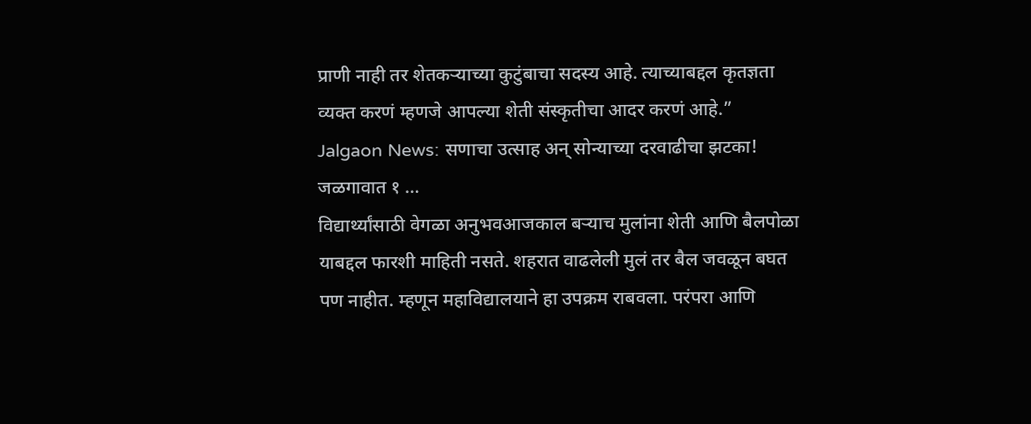प्राणी नाही तर शेतकऱ्याच्या कुटुंबाचा सदस्य आहे. त्याच्याबद्दल कृतज्ञता व्यक्त करणं म्हणजे आपल्या शेती संस्कृतीचा आदर करणं आहे.”
Jalgaon News: सणाचा उत्साह अन् सोन्याच्या दरवाढीचा झटका! जळगावात १ …
विद्यार्थ्यांसाठी वेगळा अनुभवआजकाल बऱ्याच मुलांना शेती आणि बैलपोळा याबद्दल फारशी माहिती नसते. शहरात वाढलेली मुलं तर बैल जवळून बघत पण नाहीत. म्हणून महाविद्यालयाने हा उपक्रम राबवला. परंपरा आणि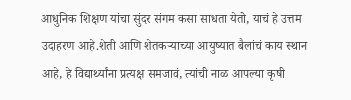आधुनिक शिक्षण यांचा सुंदर संगम कसा साधता येतो, याचं हे उत्तम उदाहरण आहे.शेती आणि शेतकऱ्याच्या आयुष्यात बैलांचं काय स्थान आहे, हे विद्यार्थ्यांना प्रत्यक्ष समजावं, त्यांची नाळ आपल्या कृषी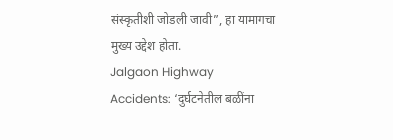संस्कृतीशी जोडली जावी”, हा यामागचा मुख्य उद्देश होता.
Jalgaon Highway Accidents: ‘दुर्घटनेतील बळींना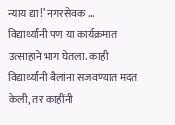न्याय द्या!’ नगरसेवक …
विद्यार्थ्यांनी पण या कार्यक्रमात उत्साहाने भाग घेतला. काही विद्यार्थ्यांनी बैलांना सजवण्यात मदत केली, तर काहींनी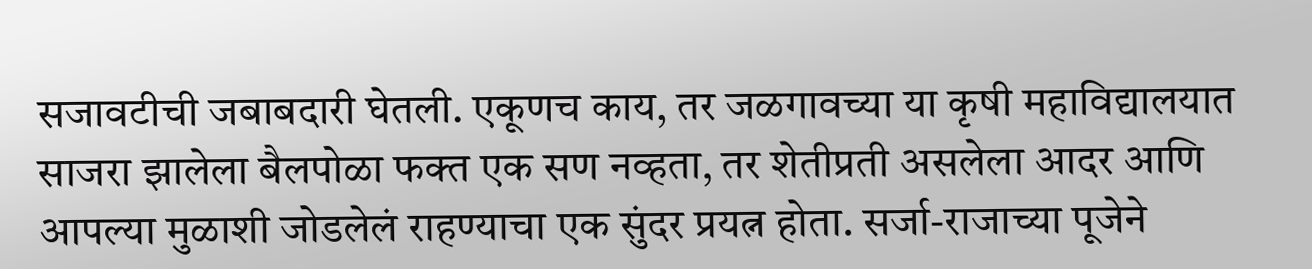सजावटीची जबाबदारी घेतली. एकूणच काय, तर जळगावच्या या कृषी महाविद्यालयात साजरा झालेला बैलपोळा फक्त एक सण नव्हता, तर शेतीप्रती असलेला आदर आणि आपल्या मुळाशी जोडलेलं राहण्याचा एक सुंदर प्रयत्न होता. सर्जा-राजाच्या पूजेने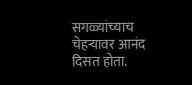सगळ्यांच्याच चेहऱ्यावर आनंद दिसत होता.